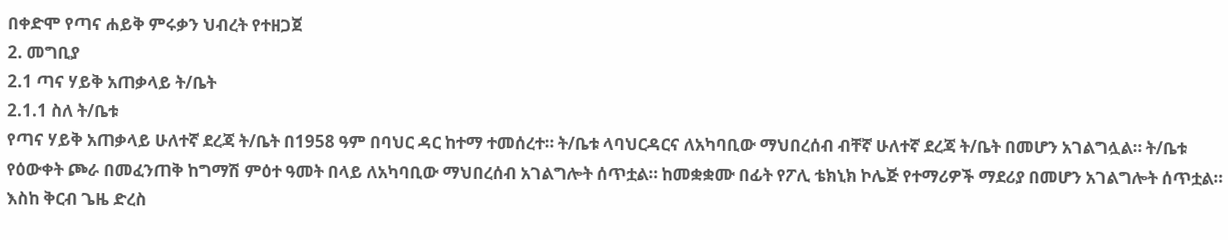በቀድሞ የጣና ሐይቅ ምሩቃን ህብረት የተዘጋጀ
2. መግቢያ
2.1 ጣና ሃይቅ አጠቃላይ ት/ቤት
2.1.1 ስለ ት/ቤቱ
የጣና ሃይቅ አጠቃላይ ሁለተኛ ደረጃ ት/ቤት በ1958 ዓም በባህር ዳር ከተማ ተመሰረተ። ት/ቤቱ ላባህርዳርና ለአካባቢው ማህበረሰብ ብቸኛ ሁለተኛ ደረጃ ት/ቤት በመሆን አገልግሏል። ት/ቤቱ የዕውቀት ጮራ በመፈንጠቅ ከግማሽ ምዕተ ዓመት በላይ ለአካባቢው ማህበረሰብ አገልግሎት ሰጥቷል። ከመቋቋሙ በፊት የፖሊ ቴክኒክ ኮሌጅ የተማሪዎች ማደሪያ በመሆን አገልግሎት ሰጥቷል። እስከ ቅርብ ጌዜ ድረስ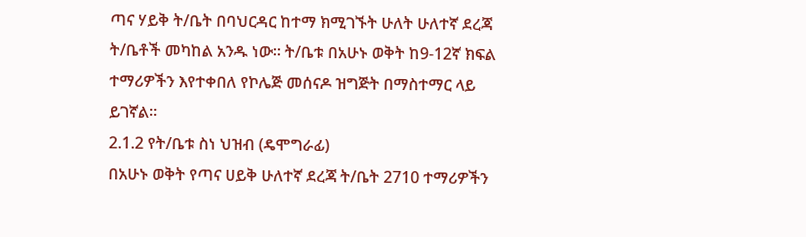ጣና ሃይቅ ት/ቤት በባህርዳር ከተማ ክሚገኙት ሁለት ሁለተኛ ደረጃ ት/ቤቶች መካከል አንዱ ነው። ት/ቤቱ በአሁኑ ወቅት ከ9-12ኛ ክፍል ተማሪዎችን እየተቀበለ የኮሌጅ መሰናዶ ዝግጅት በማስተማር ላይ ይገኛል።
2.1.2 የት/ቤቱ ስነ ህዝብ (ዴሞግራፊ)
በአሁኑ ወቅት የጣና ሀይቅ ሁለተኛ ደረጃ ት/ቤት 2710 ተማሪዎችን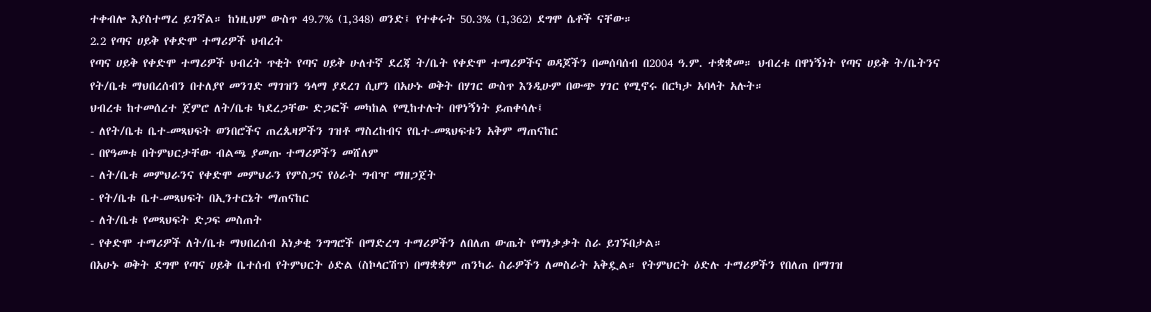ተቀብሎ እያስተማረ ይገኛል። ከነዚህም ውስጥ 49.7% (1,348) ወንድ፤ የተቀሩት 50.3% (1,362) ደግሞ ሴቶች ናቸው።
2.2 የጣና ሀይቅ የቀድሞ ተማሪዎች ህብረት
የጣና ሀይቅ የቀድሞ ተማሪዎች ህብረት ጥቂት የጣና ሀይቅ ሁለተኛ ደረጃ ት/ቤት የቀድሞ ተማሪዎችና ወዳጆችን በመሰባሰብ በ2004 ዓ.ም. ተቋቋመ። ህብረቱ በዋነኝነት የጣና ሀይቅ ት/ቤትንና የት/ቤቱ ማህበረሰብን በተለያየ መንገድ ማገዝን ዓላማ ያደረገ ሲሆን በአሁኑ ወቅት በሃገር ውስጥ እንዲሁም በውጭ ሃገር የሚኖሩ በርካታ አባላት አሉት።
ህብረቱ ከተመሰረተ ጀምሮ ለት/ቤቱ ካደረጋቸው ድጋፎች መካከል የሚከተሉት በዋነኝነት ይጠቀሳሉ፤
- ለየት/ቤቱ ቤተ-መጻህፍት ወንበሮችና ጠረጴዛዎችን ገዝቶ ማስረከብና የቤተ-መጻህፍቱን አቅም ማጠናከር
- በየዓመቱ በትምህርታቸው ብልጫ ያመጡ ተማሪዎችን መሸለም
- ለት/ቤቱ መምህራንና የቀድሞ መምህራን የምስጋና የዕራት ግብዣ ማዘጋጀት
- የት/ቤቱ ቤተ-መጻህፍት በኢንተርኔት ማጠናከር
- ለት/ቤቱ የመጻህፍት ድጋፍ መስጠት
- የቀድሞ ተማሪዎች ለት/ቤቱ ማህበረሰብ አነቃቂ ንግግሮች በማድረግ ተማሪዎችን ለበለጠ ውጤት የማነቃቃት ስራ ይገኙበታል።
በአሁኑ ወቅት ደግሞ የጣና ሀይቅ ቤተሰብ የትምህርት ዕድል (ስኮላርሽፕ) በማቋቋም ጠንካራ ስራዎችን ለመስራት አቅዷል። የትምህርት ዕድሉ ተማሪዎችን የበለጠ በማገዝ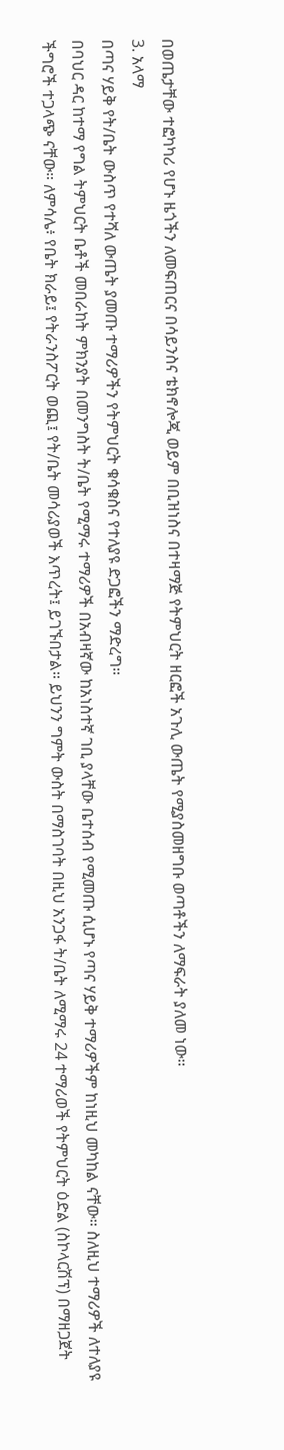በወጤታቸው ተፎካካሪ የሆኑ ዜጎችን ለመፍጠርና በሳይንስና ቴክኖሎጂ ወይም በቢዝነስና በተዛማጅ የትምህርት ዘርፎች አጉሊ ውጤት የሚያስመዘግቡ ወጣቶችን ለማፍራት ያለመ ነው።
3. አላማ
በጣና ሃይቅ የት/ቤት ውስጥ የተሻለ ውጤት ያመጡ ተማሪዎችን የትምህርት ቁሳቁስና የተለያዩ ድጋፎችን ማድረግ።
በባህር ዳር ከተማ የግል ትምህርት ቤቶች መበራከት ምክንያት በመንግስት ት/ቤት የሚማሩ ተማሪዎች በአብዛኛው ከአነስተኛ ገቢ ያላቸው ቤተሰብ የሚመጡ ሲሆኑ የጣና ሃይቅ ተማሪዎችም ከነዚህ መካከል ናቸው። ስለዚህ ተማሪዎች ለተለያዩ ችግሮች ተጋላጭ ናቸው። ለምሳሌ፥ የቤት ክራይ፤ የትራንስፖርት ወጪ፤ የት/ቤት መሳሪያወች እጥረት፤ ይገኙበታል። ይህንን ግምት ውስት በማስገባት በዚህ አንጋፋ ት/ቤት ለሚማሩ 24 ተማሪወች የትምህርት ዕድል (ስኮላርሽፕ) በማዘጋጀት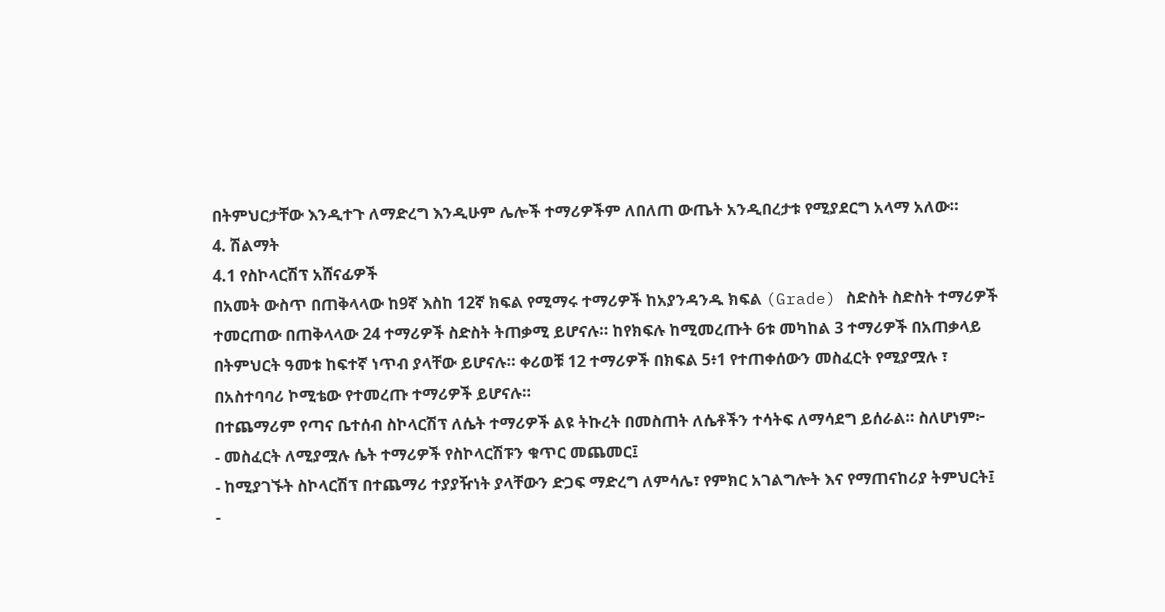በትምህርታቸው እንዲተጉ ለማድረግ እንዲሁም ሌሎች ተማሪዎችም ለበለጠ ውጤት አንዲበረታቱ የሚያደርግ አላማ አለው።
4. ሽልማት
4.1 የስኮላርሽፕ አሸናፊዎች
በአመት ውስጥ በጠቅላላው ከ9ኛ እስከ 12ኛ ክፍል የሚማሩ ተማሪዎች ከአያንዳንዱ ክፍል (Grade) ስድስት ስድስት ተማሪዎች ተመርጠው በጠቅላላው 24 ተማሪዎች ስድስት ትጠቃሚ ይሆናሉ። ከየክፍሉ ከሚመረጡት 6ቱ መካከል 3 ተማሪዎች በአጠቃላይ በትምህርት ዓመቱ ከፍተኛ ነጥብ ያላቸው ይሆናሉ። ቀሪወቹ 12 ተማሪዎች በክፍል 5፥1 የተጠቀሰውን መስፈርት የሚያሟሉ ፣ በአስተባባሪ ኮሚቴው የተመረጡ ተማሪዎች ይሆናሉ።
በተጨማሪም የጣና ቤተሰብ ስኮላርሽፕ ለሴት ተማሪዎች ልዩ ትኩረት በመስጠት ለሴቶችን ተሳትፍ ለማሳደግ ይሰራል። ስለሆነም፦
- መስፈርት ለሚያሟሉ ሴት ተማሪዎች የስኮላርሽፑን ቁጥር መጨመር፤
- ከሚያገኙት ስኮላርሽፕ በተጨማሪ ተያያዥነት ያላቸውን ድጋፍ ማድረግ ለምሳሌ፣ የምክር አገልግሎት እና የማጠናከሪያ ትምህርት፤
-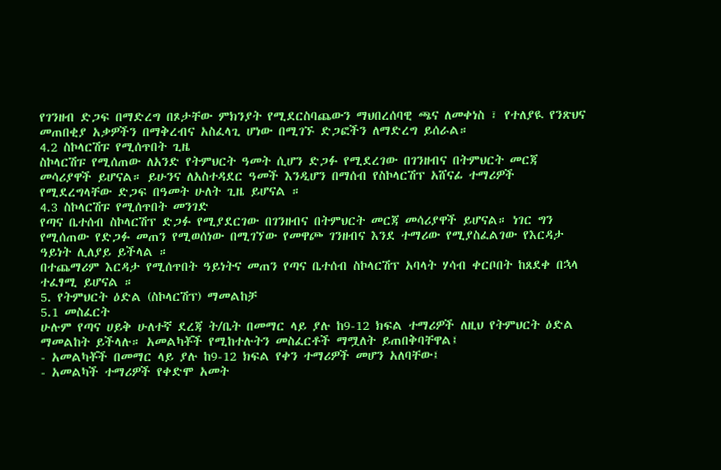የገንዘብ ድጋፍ በማድረግ በጾታቸው ምክንያት የሚደርስባጨውን ማህበረሰባዊ ጫና ለመቀነስ ፣ የተለያዪ የንጽህና መጠበቂያ አቃዎችን በማቅረብና አስፈላጊ ሆነው በሚገኙ ድጋፎችን ለማድረግ ይሰራል።
4.2 ስኮላርሽፑ የሚሰጥበት ጊዜ
ስኮላርሽፑ የሚሰጠው ለአንድ የትምህርት ዓመት ሲሆን ድጋፉ የሚደረገው በገንዘብና በትምህርት መርጃ መሳሪያዋች ይሆናል። ይሁንና ለአስተዳደር ዓመች እንዲሆን በማሰብ የስኮላርሽፕ አሸናፊ ተማሪዎች የሚደረግላቸው ድጋፍ በዓመት ሁለት ጊዜ ይሆናል ።
4.3 ስኮላርሽፑ የሚሰጥበት መንገድ
የጣና ቤተሰብ ስኮላርሽፕ ድጋፉ የሚያደርገው በገንዘብና በትምህርት መርጃ መሳሪያዋች ይሆናል። ነገር ግን የሚሰጠው የድጋፉ መጠን የሚወሰነው በሚገኘው የመዋጮ ገንዘብና እንደ ተማሪው የሚያስፈልገው የእርዳታ ዓይነት ሊለያይ ይችላል ።
በተጨማሪም እርዳታ የሚሰጥበት ዓይነትና መጠን የጣና ቤተሰብ ስኮላርሽፕ አባላት ሃሳብ ቀርቦበት ከጸደቀ በኋላ ተፈፃሚ ይሆናል ።
5. የትምህርት ዕድል (ስኮላርሽፕ) ማመልከቻ
5.1 መስፈርት
ሁሉም የጣና ሀይቅ ሁለተኛ ደረጃ ት/ቤት በመማር ላይ ያሉ ከ9-12 ክፍል ተማሪዎች ለዚህ የትምህርት ዕድል ማመልከት ይችላሉ። አመልካቾች የሚከተሉትን መስፈርቶች ማሟለት ይጠበቅባቸዋል፤
- አመልካቾች በመማር ላይ ያሉ ከ9-12 ክፍል የቀን ተማሪዎች መሆን አለባቸው፤
- አመልካች ተማሪዎች የቀድሞ አመት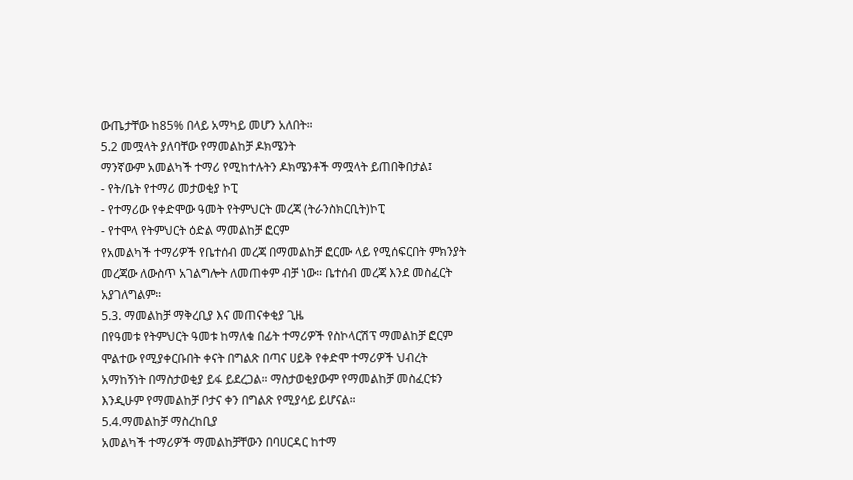ውጤታቸው ከ85% በላይ አማካይ መሆን አለበት።
5.2 መሟላት ያለባቸው የማመልከቻ ዶክሜንት
ማንኛውም አመልካች ተማሪ የሚከተሉትን ዶክሜንቶች ማሟላት ይጠበቅበታል፤
- የት/ቤት የተማሪ መታወቂያ ኮፒ
- የተማሪው የቀድሞው ዓመት የትምህርት መረጃ (ትራንስክርቢት)ኮፒ
- የተሞላ የትምህርት ዕድል ማመልከቻ ፎርም
የአመልካች ተማሪዎች የቤተሰብ መረጃ በማመልከቻ ፎርሙ ላይ የሚሰፍርበት ምክንያት መረጃው ለውስጥ አገልግሎት ለመጠቀም ብቻ ነው። ቤተሰብ መረጃ እንደ መስፈርት አያገለግልም።
5.3. ማመልከቻ ማቅረቢያ እና መጠናቀቂያ ጊዜ
በየዓመቱ የትምህርት ዓመቱ ከማለቁ በፊት ተማሪዎች የስኮላርሽፕ ማመልከቻ ፎርም ሞልተው የሚያቀርቡበት ቀናት በግልጽ በጣና ሀይቅ የቀድሞ ተማሪዎች ህብረት አማከኝነት በማስታወቂያ ይፋ ይደረጋል። ማስታወቂያውም የማመልከቻ መስፈርቱን እንዲሁም የማመልከቻ ቦታና ቀን በግልጽ የሚያሳይ ይሆናል።
5.4.ማመልከቻ ማስረከቢያ
አመልካች ተማሪዎች ማመልከቻቸውን በባሀርዳር ከተማ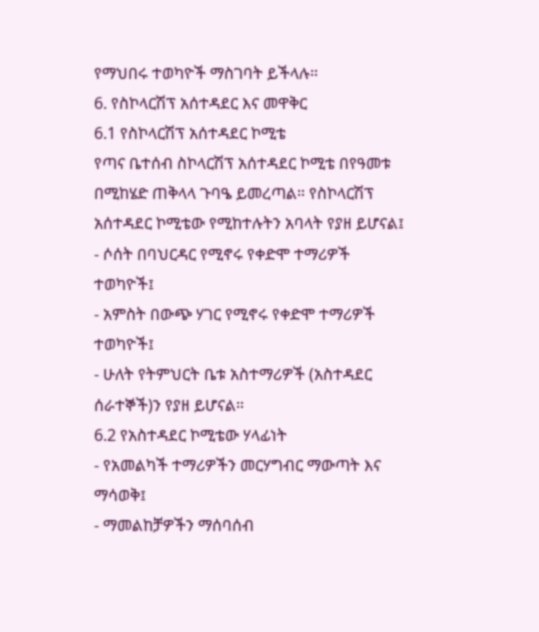የማህበሩ ተወካዮች ማስገባት ይችላሉ።
6. የስኮላርሽፕ አሰተዳደር እና መዋቅር
6.1 የስኮላርሽፕ አሰተዳደር ኮሚቴ
የጣና ቤተሰብ ስኮላርሽፕ አሰተዳደር ኮሚቴ በየዓመቱ በሚከሄድ ጠቅላላ ጉባዔ ይመረጣል። የስኮላርሽፕ አሰተዳደር ኮሚቴው የሚከተሉትን አባላት የያዘ ይሆናል፤
- ሶሰት በባህርዳር የሚኖሩ የቀድሞ ተማሪዎች ተወካዮች፤
- አምስት በውጭ ሃገር የሚኖሩ የቀድሞ ተማሪዎች ተወካዮች፤
- ሁለት የትምህርት ቤቱ አስተማሪዎች (አስተዳደር ሰራተኞች)ን የያዘ ይሆናል።
6.2 የአስተዳደር ኮሚቴው ሃላፊነት
- የአመልካች ተማሪዎችን መርሃግብር ማውጣት እና ማሳወቅ፤
- ማመልከቻዎችን ማሰባሰብ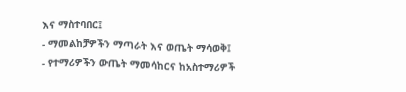እና ማስተባበር፤
- ማመልከቻዎችን ማጣራት እና ወጤት ማሳወቅ፤
- የተማሪዎችን ውጤት ማመሳከርና ከአስተማሪዎች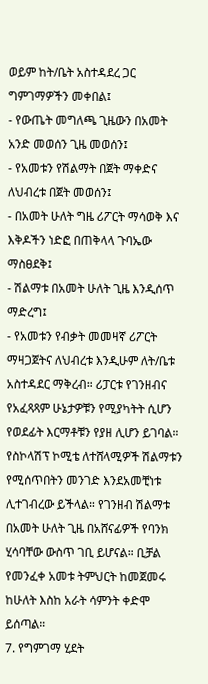ወይም ከት/ቤት አስተዳደረ ጋር ግምገማዎችን መቀበል፤
- የውጤት መግለጫ ጊዜውን በአመት አንድ መወሰን ጊዜ መወሰን፤
- የአመቱን የሽልማት በጀት ማቀድና ለህብረቱ በጀት መወሰን፤
- በአመት ሁለት ግዜ ሪፖርት ማሳወቅ እና እቅዶችን ነድፎ በጠቅላላ ጉባኤው ማስፀደቅ፤
- ሽልማቱ በአመት ሁለት ጊዜ እንዲሰጥ ማድረግ፤
- የአመቱን የብቃት መመዛኛ ሪፖርት ማዛጋጀትና ለህብረቱ እንዲሁም ለት/ቤቱ አስተዳደር ማቅረብ። ሪፓርቱ የገንዘብና የአፈጻጻም ሁኔታዎቹን የሚያካትት ሲሆን የወደፊት እርማቶቹን የያዘ ሊሆን ይገባል።
የስኮላሽፕ ኮሚቴ ለተሸላሚዎች ሽልማቱን የሚሰጥበትን መንገድ እንደአመቺነቱ ሊተገብረው ይችላል። የገንዘብ ሽልማቱ በአመት ሁለት ጊዜ በአሸናፊዎች የባንክ ሂሳባቸው ውስጥ ገቢ ይሆናል። ቢቻል የመንፈቀ አመቱ ትምህርት ከመጀመሩ ከሁለት እስከ አራት ሳምንት ቀድሞ ይሰጣል።
7. የግምገማ ሂደት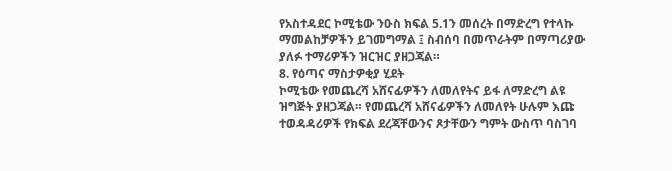የአስተዳደር ኮሚቴው ንዑስ ክፍል 5.1ን መሰረት በማድረግ የተላኩ ማመልከቻዎችን ይገመግማል ፤ ስብሰባ በመጥራትም በማጣሪያው ያለፉ ተማሪዎችን ዝርዝር ያዘጋጃል።
8. የዕጣና ማስታዎቂያ ሂደት
ኮሚቴው የመጨረሻ አሸናፊዎችን ለመለየትና ይፋ ለማድረግ ልዩ ዝግጅት ያዘጋጃል። የመጨረሻ አሸናፊዎችን ለመለየት ሁሉም እጩ ተወዳዳሪዎች የክፍል ደረጃቸውንና ጾታቸውን ግምት ውስጥ ባስገባ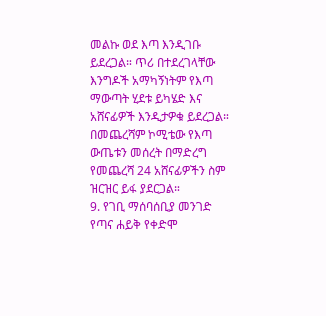መልኩ ወደ እጣ እንዲገቡ ይደረጋል። ጥሪ በተደረገላቸው እንግዶች አማካኝነትም የእጣ ማውጣት ሂደቱ ይካሄድ እና አሸናፊዎች እንዲታዎቁ ይደረጋል። በመጨረሻም ኮሚቴው የእጣ ውጤቱን መሰረት በማድረግ የመጨረሻ 24 አሸናፊዎችን ስም ዝርዝር ይፋ ያደርጋል።
9. የገቢ ማሰባሰቢያ መንገድ
የጣና ሐይቅ የቀድሞ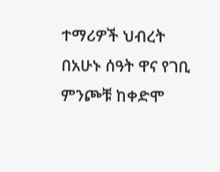ተማሪዎች ህብረት በአሁኑ ሰዓት ዋና የገቢ ምንጮቹ ከቀድሞ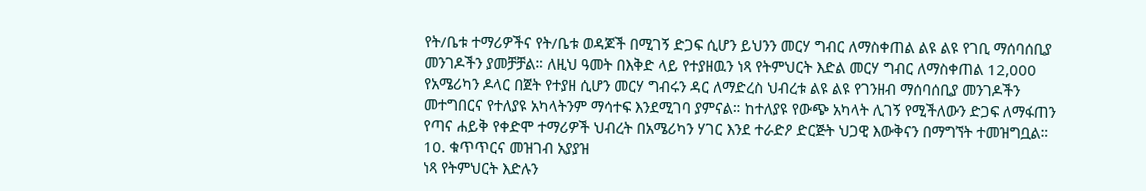የት/ቤቱ ተማሪዎችና የት/ቤቱ ወዳጆች በሚገኝ ድጋፍ ሲሆን ይህንን መርሃ ግብር ለማስቀጠል ልዩ ልዩ የገቢ ማሰባሰቢያ መንገዶችን ያመቻቻል። ለዚህ ዓመት በእቅድ ላይ የተያዘዉን ነጻ የትምህርት እድል መርሃ ግብር ለማስቀጠል 12,000 የአሜሪካን ዶላር በጀት የተያዘ ሲሆን መርሃ ግብሩን ዳር ለማድረስ ህብረቱ ልዩ ልዩ የገንዘብ ማሰባሰቢያ መንገዶችን መተግበርና የተለያዩ አካላትንም ማሳተፍ እንደሚገባ ያምናል። ከተለያዩ የውጭ አካላት ሊገኝ የሚችለውን ድጋፍ ለማፋጠን የጣና ሐይቅ የቀድሞ ተማሪዎች ህብረት በአሜሪካን ሃገር እንደ ተራድዖ ድርጅት ህጋዊ እውቅናን በማግኘት ተመዝግቧል።
10. ቁጥጥርና መዝገብ አያያዝ
ነጻ የትምህርት እድሉን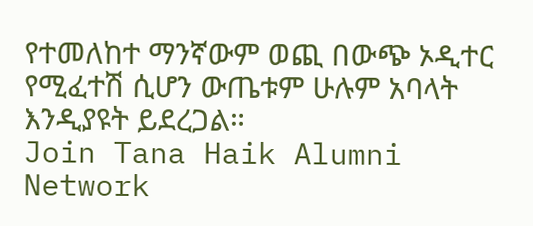የተመለከተ ማንኛውም ወጪ በውጭ ኦዲተር የሚፈተሽ ሲሆን ውጤቱም ሁሉም አባላት እንዲያዩት ይደረጋል።
Join Tana Haik Alumni Network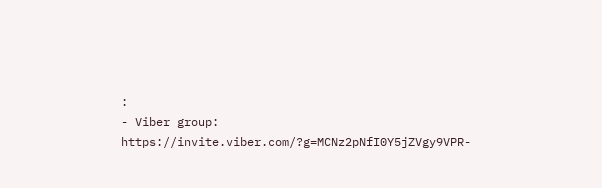:
- Viber group: https://invite.viber.com/?g=MCNz2pNfI0Y5jZVgy9VPR-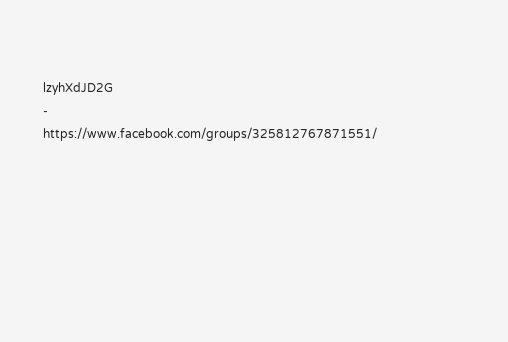lzyhXdJD2G
- https://www.facebook.com/groups/325812767871551/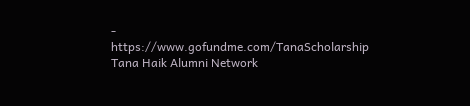- https://www.gofundme.com/TanaScholarship
Tana Haik Alumni Network